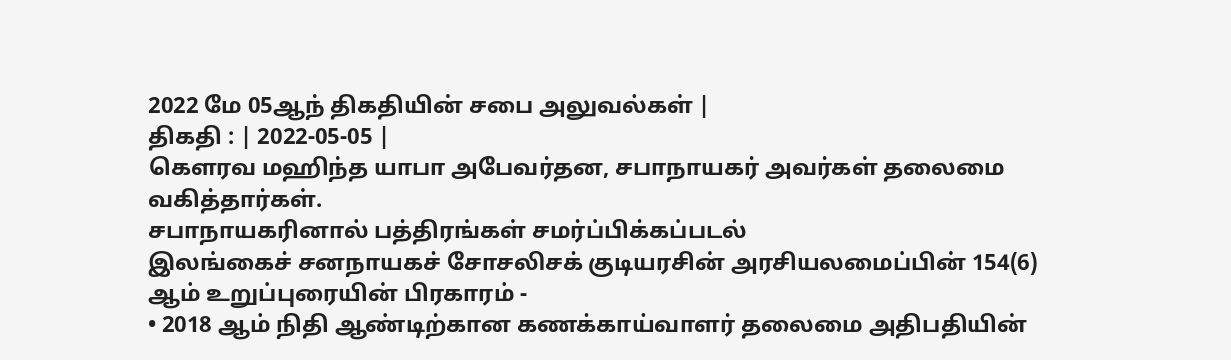2022 மே 05ஆந் திகதியின் சபை அலுவல்கள் |
திகதி : | 2022-05-05 |
கௌரவ மஹிந்த யாபா அபேவர்தன, சபாநாயகர் அவர்கள் தலைமை வகித்தார்கள்.
சபாநாயகரினால் பத்திரங்கள் சமர்ப்பிக்கப்படல்
இலங்கைச் சனநாயகச் சோசலிசக் குடியரசின் அரசியலமைப்பின் 154(6) ஆம் உறுப்புரையின் பிரகாரம் -
• 2018 ஆம் நிதி ஆண்டிற்கான கணக்காய்வாளர் தலைமை அதிபதியின்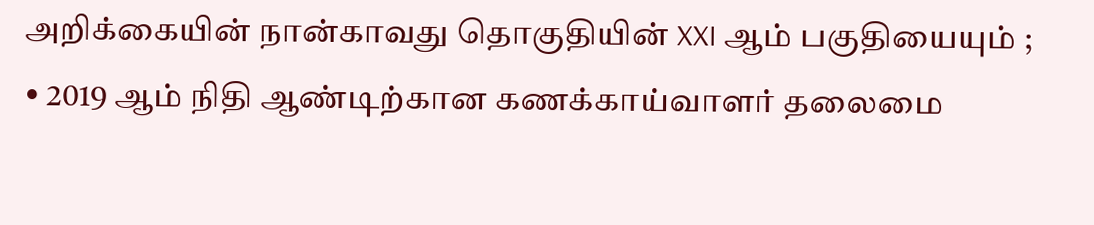அறிக்கையின் நான்காவது தொகுதியின் XXI ஆம் பகுதியையும் ;
• 2019 ஆம் நிதி ஆண்டிற்கான கணக்காய்வாளர் தலைமை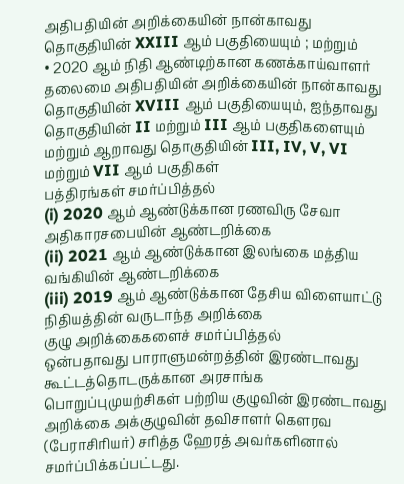அதிபதியின் அறிக்கையின் நான்காவது தொகுதியின் XXIII ஆம் பகுதியையும் ; மற்றும்
• 2020 ஆம் நிதி ஆண்டிற்கான கணக்காய்வாளர் தலைமை அதிபதியின் அறிக்கையின் நான்காவது தொகுதியின் XVIII ஆம் பகுதியையும், ஐந்தாவது தொகுதியின் II மற்றும் III ஆம் பகுதிகளையும் மற்றும் ஆறாவது தொகுதியின் III, IV, V, VI மற்றும் VII ஆம் பகுதிகள்
பத்திரங்கள் சமர்ப்பித்தல்
(i) 2020 ஆம் ஆண்டுக்கான ரணவிரு சேவா அதிகாரசபையின் ஆண்டறிக்கை
(ii) 2021 ஆம் ஆண்டுக்கான இலங்கை மத்திய வங்கியின் ஆண்டறிக்கை
(iii) 2019 ஆம் ஆண்டுக்கான தேசிய விளையாட்டு நிதியத்தின் வருடாந்த அறிக்கை
குழு அறிக்கைகளைச் சமர்ப்பித்தல்
ஒன்பதாவது பாராளுமன்றத்தின் இரண்டாவது கூட்டத்தொடருக்கான அரசாங்க பொறுப்புமுயற்சிகள் பற்றிய குழுவின் இரண்டாவது அறிக்கை அக்குழுவின் தவிசாளர் கௌரவ (பேராசிரியர்) சரித்த ஹேரத் அவர்களினால் சமர்ப்பிக்கப்பட்டது.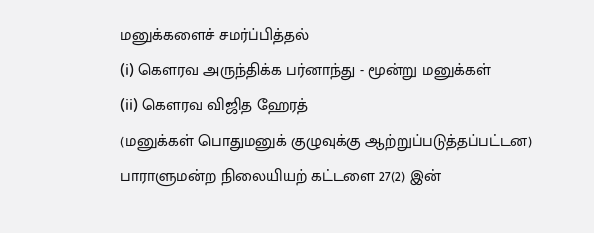மனுக்களைச் சமர்ப்பித்தல்
(i) கௌரவ அருந்திக்க பர்னாந்து - மூன்று மனுக்கள்
(ii) கௌரவ விஜித ஹேரத்
(மனுக்கள் பொதுமனுக் குழுவுக்கு ஆற்றுப்படுத்தப்பட்டன)
பாராளுமன்ற நிலையியற் கட்டளை 27(2) இன்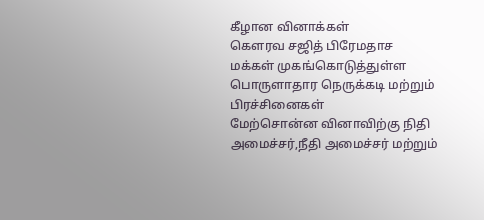கீழான வினாக்கள்
கௌரவ சஜித் பிரேமதாச
மக்கள் முகங்கொடுத்துள்ள பொருளாதார நெருக்கடி மற்றும் பிரச்சினைகள்
மேற்சொன்ன வினாவிற்கு நிதி அமைச்சர்,நீதி அமைச்சர் மற்றும்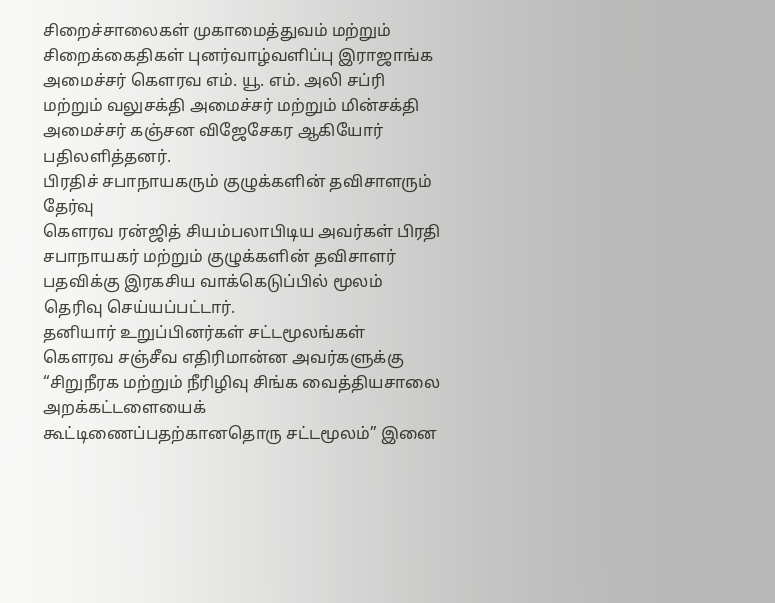சிறைச்சாலைகள் முகாமைத்துவம் மற்றும் சிறைக்கைதிகள் புனர்வாழ்வளிப்பு இராஜாங்க அமைச்சர் கௌரவ எம். யூ. எம். அலி சப்ரி மற்றும் வலுசக்தி அமைச்சர் மற்றும் மின்சக்தி அமைச்சர் கஞ்சன விஜேசேகர ஆகியோர் பதிலளித்தனர்.
பிரதிச் சபாநாயகரும் குழுக்களின் தவிசாளரும் தேர்வு
கௌரவ ரன்ஜித் சியம்பலாபிடிய அவர்கள் பிரதி சபாநாயகர் மற்றும் குழுக்களின் தவிசாளர் பதவிக்கு இரகசிய வாக்கெடுப்பில் மூலம் தெரிவு செய்யப்பட்டார்.
தனியார் உறுப்பினர்கள் சட்டமூலங்கள்
கெளரவ சஞ்சீவ எதிரிமான்ன அவர்களுக்கு “சிறுநீரக மற்றும் நீரிழிவு சிங்க வைத்தியசாலை அறக்கட்டளையைக் கூட்டிணைப்பதற்கானதொரு சட்டமூலம்” இனை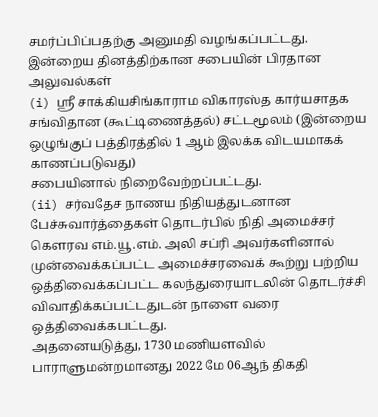சமர்ப்பிப்பதற்கு அனுமதி வழங்கப்பட்டது.
இன்றைய தினத்திற்கான சபையின் பிரதான அலுவல்கள்
(i) ஸ்ரீ சாக்கியசிங்காராம விகாரஸ்த கார்யசாதக சங்விதான (கூட்டிணைத்தல்) சட்டமூலம் (இன்றைய ஒழுங்குப் பத்திரத்தில் 1 ஆம் இலக்க விடயமாகக் காணப்படுவது)
சபையினால் நிறைவேற்றப்பட்டது.
(ii) சர்வதேச நாணய நிதியத்துடனான பேச்சுவார்த்தைகள் தொடர்பில் நிதி அமைச்சர் கௌரவ எம்.யூ.எம். அலி சப்ரி அவர்களினால் முன்வைக்கப்பட்ட அமைச்சரவைக் கூற்று பற்றிய ஒத்திவைக்கப்பட்ட கலந்துரையாடலின் தொடர்ச்சி
விவாதிக்கப்பட்டதுடன் நாளை வரை ஒத்திவைக்கபட்டது.
அதனையடுத்து, 1730 மணியளவில் பாராளுமன்றமானது 2022 மே 06ஆந் திகதி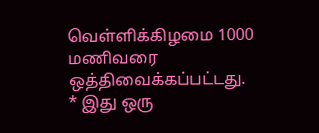வெள்ளிக்கிழமை 1000 மணிவரை ஒத்திவைக்கப்பட்டது.
* இது ஒரு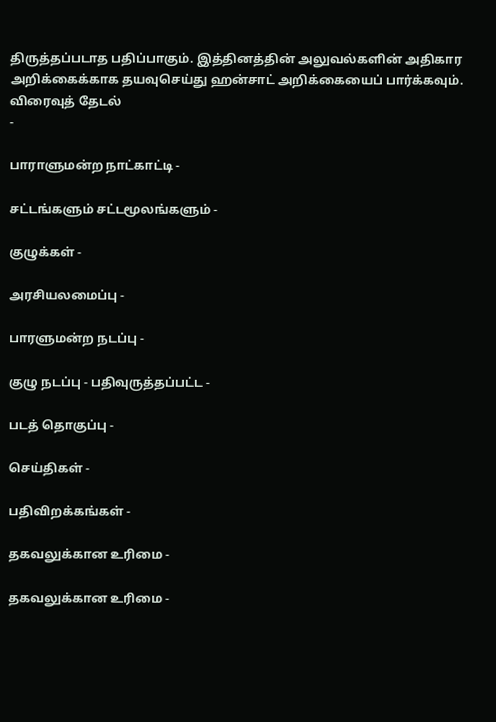திருத்தப்படாத பதிப்பாகும். இத்தினத்தின் அலுவல்களின் அதிகார அறிக்கைக்காக தயவுசெய்து ஹன்சாட் அறிக்கையைப் பார்க்கவும்.
விரைவுத் தேடல்
-

பாராளுமன்ற நாட்காட்டி -

சட்டங்களும் சட்டமூலங்களும் -

குழுக்கள் -

அரசியலமைப்பு -

பாரளுமன்ற நடப்பு -

குழு நடப்பு - பதிவுருத்தப்பட்ட -

படத் தொகுப்பு -

செய்திகள் -

பதிவிறக்கங்கள் -

தகவலுக்கான உரிமை -

தகவலுக்கான உரிமை -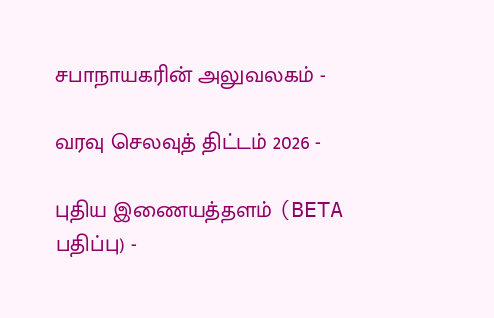சபாநாயகரின் அலுவலகம் -

வரவு செலவுத் திட்டம் 2026 -

புதிய இணையத்தளம் (BETA பதிப்பு) -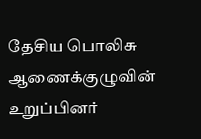தேசிய பொலிசு ஆணைக்குழுவின் உறுப்பினர்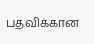பதவிக்கான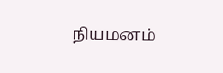நியமனம்